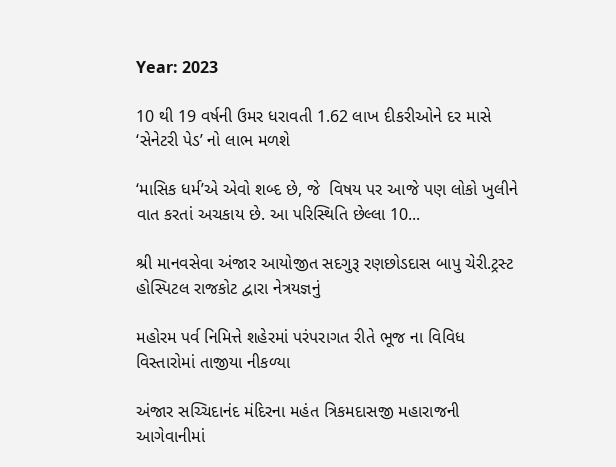Year: 2023

10 થી 19 વર્ષની ઉમર ધરાવતી 1.62 લાખ દીકરીઓને દર માસે ‘સેનેટરી પેડ’ નો લાભ મળશે

‘માસિક ધર્મ’એ એવો શબ્દ છે, જે  વિષય પર આજે પણ લોકો ખુલીને વાત કરતાં અચકાય છે. આ પરિસ્થિતિ છેલ્લા 10...

શ્રી માનવસેવા અંજાર આયોજીત સદગુરૂ રણછોડદાસ બાપુ ચેરી.ટ્રસ્ટ હોસ્પિટલ રાજકોટ દ્વારા નેત્રયજ્ઞનું

મહોરમ પર્વ નિમિત્તે શહેરમાં પરંપરાગત રીતે ભૂજ ના વિવિધ વિસ્તારોમાં તાજીયા નીકળ્યા

અંજાર સચ્ચિદાનંદ મંદિરના મહંત ત્રિકમદાસજી મહારાજની આગેવાનીમાં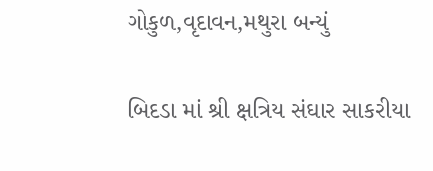ગોકુળ,વૃદાવન,મથુરા બન્યું

બિદડા માં શ્રી ક્ષત્રિય સંઘાર સાકરીયા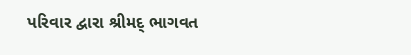પરિવાર દ્વારા શ્રીમદ્ ભાગવત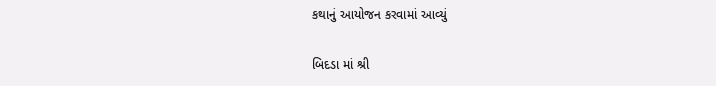કથાનું આયોજન કરવામાં આવ્યું

બિદડા માં શ્રી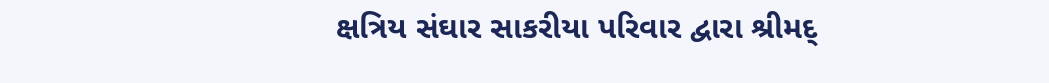ક્ષત્રિય સંઘાર સાકરીયા પરિવાર દ્વારા શ્રીમદ્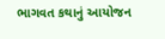ભાગવત કથાનું આયોજન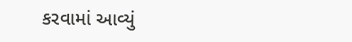કરવામાં આવ્યું